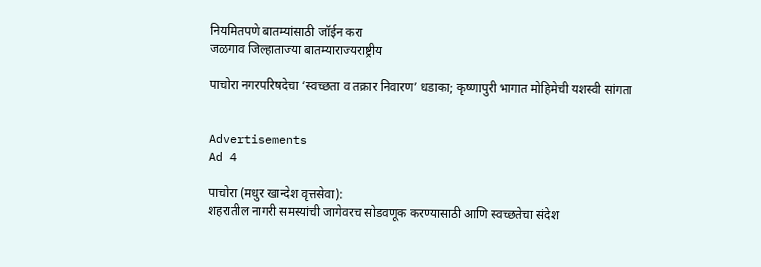नियमितपणे बातम्यांसाठी जॉईन करा
जळगाव जिल्हाताज्या बातम्याराज्यराष्ट्रीय

पाचोरा नगरपरिषदेचा ‘स्वच्छता व तक्रार निवारण’ धडाका; कृष्णापुरी भागात मोहिमेची यशस्वी सांगता


Advertisements
Ad 4

पाचोरा (मधुर खान्देश वृत्तसेवा):
शहरातील नागरी समस्यांची जागेवरच सोडवणूक करण्यासाठी आणि स्वच्छतेचा संदेश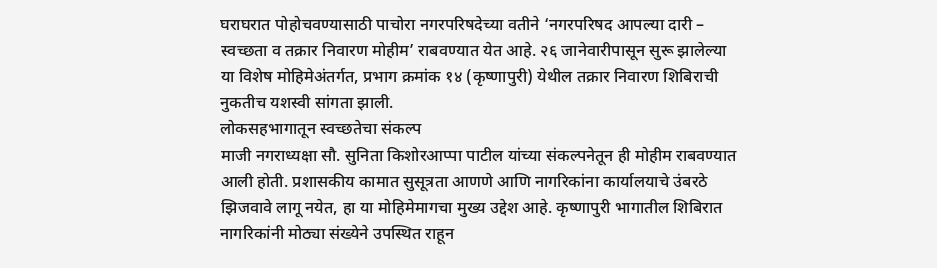घराघरात पोहोचवण्यासाठी पाचोरा नगरपरिषदेच्या वतीने ‘नगरपरिषद आपल्या दारी – स्वच्छता व तक्रार निवारण मोहीम’ राबवण्यात येत आहे. २६ जानेवारीपासून सुरू झालेल्या या विशेष मोहिमेअंतर्गत, प्रभाग क्रमांक १४ (कृष्णापुरी) येथील तक्रार निवारण शिबिराची नुकतीच यशस्वी सांगता झाली.
लोकसहभागातून स्वच्छतेचा संकल्प
माजी नगराध्यक्षा सौ. सुनिता किशोरआप्पा पाटील यांच्या संकल्पनेतून ही मोहीम राबवण्यात आली होती. प्रशासकीय कामात सुसूत्रता आणणे आणि नागरिकांना कार्यालयाचे उंबरठे झिजवावे लागू नयेत, हा या मोहिमेमागचा मुख्य उद्देश आहे. कृष्णापुरी भागातील शिबिरात नागरिकांनी मोठ्या संख्येने उपस्थित राहून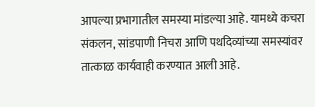आपल्या प्रभागातील समस्या मांडल्या आहे. यामध्ये कचरा संकलन, सांडपाणी निचरा आणि पथदिव्यांच्या समस्यांवर तात्काळ कार्यवाही करण्यात आली आहे.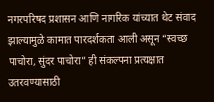नगरपरिषद प्रशासन आणि नागरिक यांच्यात थेट संवाद झाल्यामुळे कामात पारदर्शकता आली असून “स्वच्छ पाचोरा, सुंदर पाचोरा” ही संकल्पना प्रत्यक्षात उतरवण्यासाठी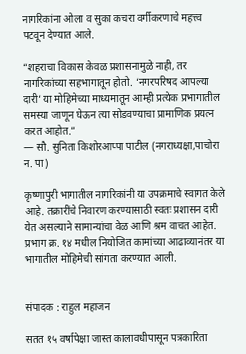नागरिकांना ओला व सुका कचरा वर्गीकरणाचे महत्त्व पटवून देण्यात आले.

“शहराचा विकास केवळ प्रशासनामुळे नाही, तर नागरिकांच्या सहभागातून होतो. ‘नगरपरिषद आपल्या दारी’ या मोहिमेच्या माध्यमातून आम्ही प्रत्येक प्रभागातील समस्या जाणून घेऊन त्या सोडवण्याचा प्रामाणिक प्रयत्न करत आहोत.”
— सौ. सुनिता किशोरआप्पा पाटील (नगराध्यक्षा,पाचोरा न. पा)

कृष्णापुरी भागातील नागरिकांनी या उपक्रमाचे स्वागत केले आहे. तक्रारींचे निवारण करण्यासाठी स्वतः प्रशासन दारी येत असल्याने सामान्यांचा वेळ आणि श्रम वाचत आहेत. प्रभाग क्र. १४ मधील नियोजित कामांच्या आढाव्यानंतर या भागातील मोहिमेची सांगता करण्यात आली.


संपादक : राहुल महाजन

सतत १५ वर्षापेक्षा जास्त कालावधीपासून पत्रकारिता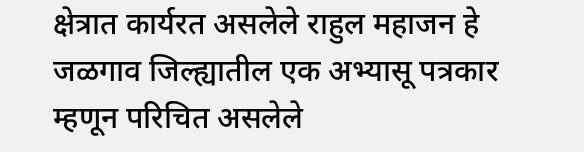क्षेत्रात कार्यरत असलेले राहुल महाजन हे जळगाव जिल्ह्यातील एक अभ्यासू पत्रकार म्हणून परिचित असलेले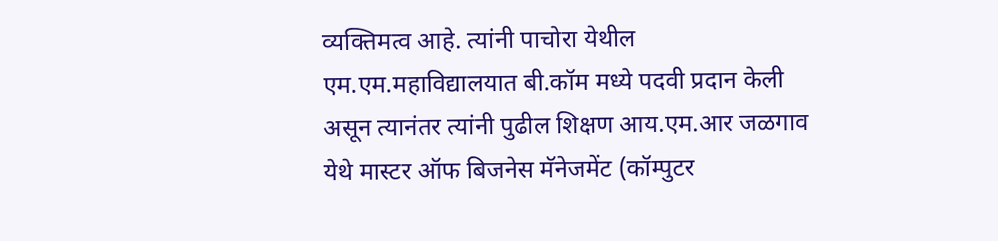व्यक्तिमत्व आहे. त्यांनी पाचोरा येथील एम.एम.महाविद्यालयात बी.कॉम मध्ये पदवी प्रदान केली असून त्यानंतर त्यांनी पुढील शिक्षण आय.एम.आर जळगाव येथे मास्टर ऑफ बिजनेस मॅनेजमेंट (कॉम्पुटर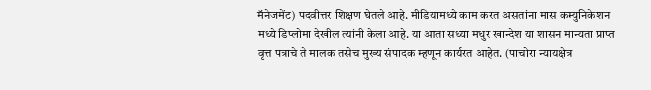मॅनेजमेंट) पदवीत्तर शिक्षण घेतले आहे. मीडियामध्ये काम करत असतांना मास कम्युनिकेशन मध्ये डिप्लोमा देखील त्यांनी केला आहे. या आता सध्या मधुर खान्देश या शासन मान्यता प्राप्त वृत्त पत्राचे ते मालक तसेच मुख्य संपादक म्हणून कार्यरत आहेत. (पाचोरा न्यायक्षेत्र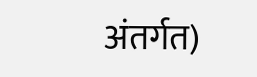अंतर्गत)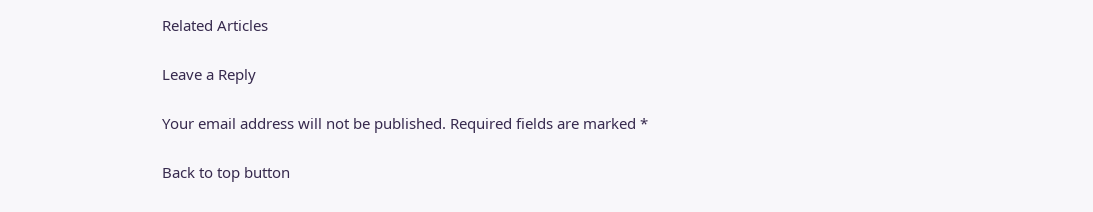Related Articles

Leave a Reply

Your email address will not be published. Required fields are marked *

Back to top button